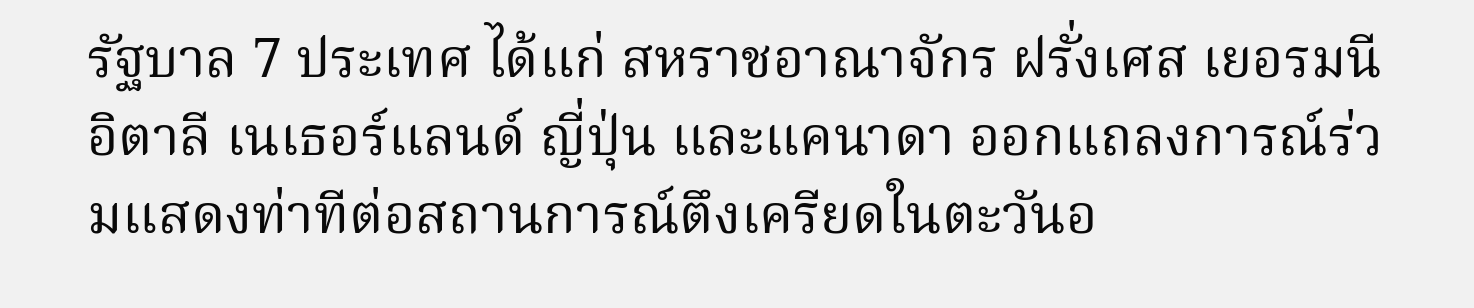รัฐบาล 7 ประเทศ ได้แก่ สหราชอาณาจักร ฝรั่งเศส เยอรมนี อิตาลี เนเธอร์แลนด์ ญี่ปุ่น และแคนาดา ออกแถลงการณ์ร่วมแสดงท่าทีต่อสถานการณ์ตึงเครียดในตะวันอ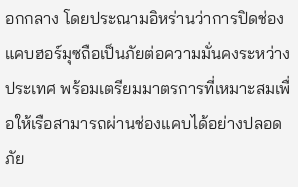อกกลาง โดยประณามอิหร่านว่าการปิดช่องแคบฮอร์มุซถือเป็นภัยต่อความมั่นคงระหว่างประเทศ พร้อมเตรียมมาตรการที่เหมาะสมเพื่อให้เรือสามารถผ่านช่องแคบได้อย่างปลอดภัย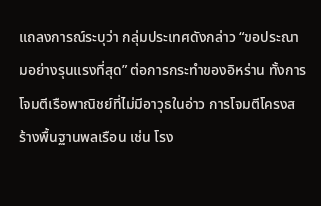แถลงการณ์ระบุว่า กลุ่มประเทศดังกล่าว “ขอประณามอย่างรุนแรงที่สุด” ต่อการกระทำของอิหร่าน ทั้งการโจมตีเรือพาณิชย์ที่ไม่มีอาวุธในอ่าว การโจมตีโครงสร้างพื้นฐานพลเรือน เช่น โรง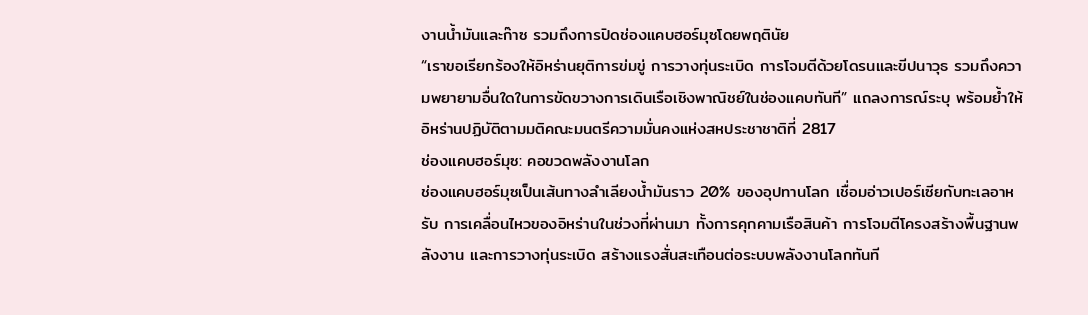งานน้ำมันและก๊าซ รวมถึงการปิดช่องแคบฮอร์มุซโดยพฤตินัย
“เราขอเรียกร้องให้อิหร่านยุติการข่มขู่ การวางทุ่นระเบิด การโจมตีด้วยโดรนและขีปนาวุธ รวมถึงความพยายามอื่นใดในการขัดขวางการเดินเรือเชิงพาณิชย์ในช่องแคบทันที” แถลงการณ์ระบุ พร้อมย้ำให้อิหร่านปฏิบัติตามมติคณะมนตรีความมั่นคงแห่งสหประชาชาติที่ 2817
ช่องแคบฮอร์มุซ: คอขวดพลังงานโลก
ช่องแคบฮอร์มุซเป็นเส้นทางลำเลียงน้ำมันราว 20% ของอุปทานโลก เชื่อมอ่าวเปอร์เซียกับทะเลอาหรับ การเคลื่อนไหวของอิหร่านในช่วงที่ผ่านมา ทั้งการคุกคามเรือสินค้า การโจมตีโครงสร้างพื้นฐานพลังงาน และการวางทุ่นระเบิด สร้างแรงสั่นสะเทือนต่อระบบพลังงานโลกทันที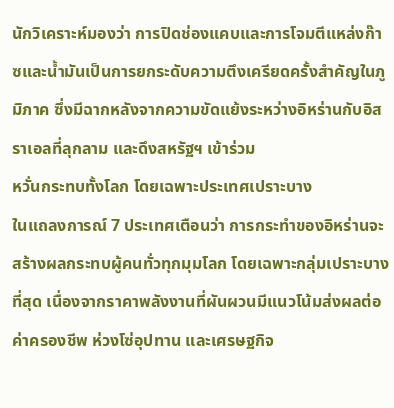นักวิเคราะห์มองว่า การปิดช่องแคบและการโจมตีแหล่งก๊าซและน้ำมันเป็นการยกระดับความตึงเครียดครั้งสำคัญในภูมิภาค ซึ่งมีฉากหลังจากความขัดแย้งระหว่างอิหร่านกับอิสราเอลที่ลุกลาม และดึงสหรัฐฯ เข้าร่วม
หวั่นกระทบทั้งโลก โดยเฉพาะประเทศเปราะบาง
ในแถลงการณ์ 7 ประเทศเตือนว่า การกระทำของอิหร่านจะสร้างผลกระทบผู้คนทั่วทุกมุมโลก โดยเฉพาะกลุ่มเปราะบางที่สุด เนื่องจากราคาพลังงานที่ผันผวนมีแนวโน้มส่งผลต่อค่าครองชีพ ห่วงโซ่อุปทาน และเศรษฐกิจ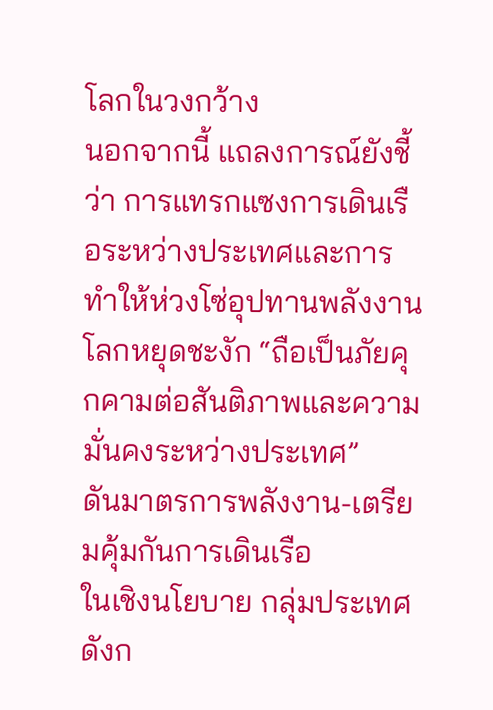โลกในวงกว้าง
นอกจากนี้ แถลงการณ์ยังชี้ว่า การแทรกแซงการเดินเรือระหว่างประเทศและการทำให้ห่วงโซ่อุปทานพลังงานโลกหยุดชะงัก “ถือเป็นภัยคุกคามต่อสันติภาพและความมั่นคงระหว่างประเทศ”
ดันมาตรการพลังงาน-เตรียมคุ้มกันการเดินเรือ
ในเชิงนโยบาย กลุ่มประเทศดังก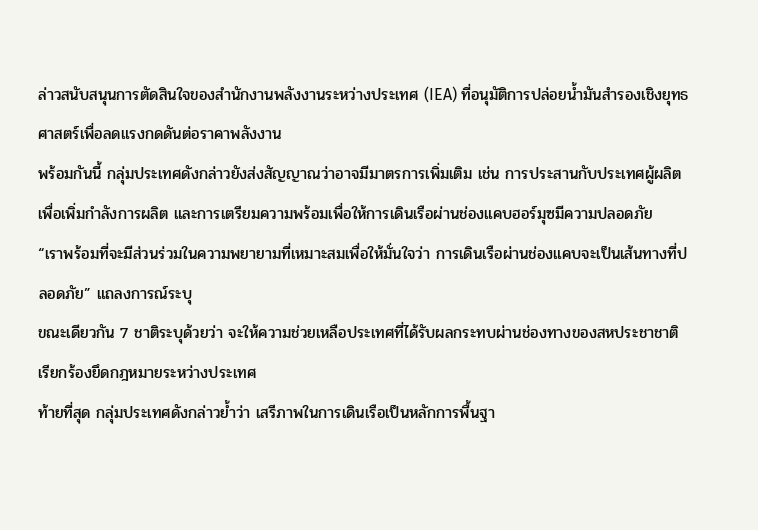ล่าวสนับสนุนการตัดสินใจของสำนักงานพลังงานระหว่างประเทศ (IEA) ที่อนุมัติการปล่อยน้ำมันสำรองเชิงยุทธศาสตร์เพื่อลดแรงกดดันต่อราคาพลังงาน
พร้อมกันนี้ กลุ่มประเทศดังกล่าวยังส่งสัญญาณว่าอาจมีมาตรการเพิ่มเติม เช่น การประสานกับประเทศผู้ผลิตเพื่อเพิ่มกำลังการผลิต และการเตรียมความพร้อมเพื่อให้การเดินเรือผ่านช่องแคบฮอร์มุซมีความปลอดภัย
“เราพร้อมที่จะมีส่วนร่วมในความพยายามที่เหมาะสมเพื่อให้มั่นใจว่า การเดินเรือผ่านช่องแคบจะเป็นเส้นทางที่ปลอดภัย” แถลงการณ์ระบุ
ขณะเดียวกัน 7 ชาติระบุด้วยว่า จะให้ความช่วยเหลือประเทศที่ได้รับผลกระทบผ่านช่องทางของสหประชาชาติ
เรียกร้องยึดกฎหมายระหว่างประเทศ
ท้ายที่สุด กลุ่มประเทศดังกล่าวย้ำว่า เสรีภาพในการเดินเรือเป็นหลักการพื้นฐา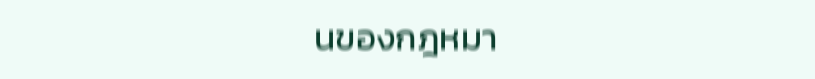นของกฎหมา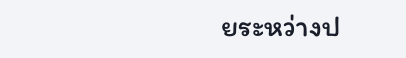ยระหว่างป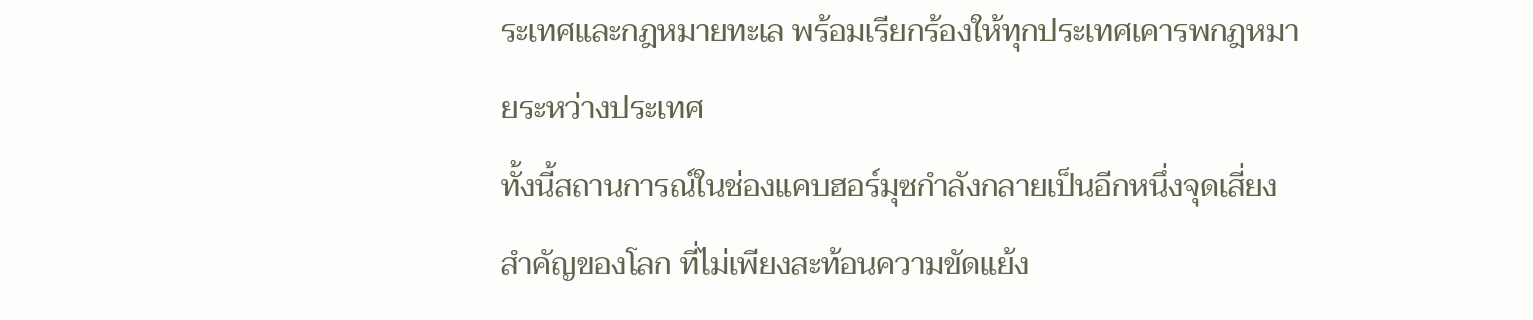ระเทศและกฎหมายทะเล พร้อมเรียกร้องให้ทุกประเทศเคารพกฎหมายระหว่างประเทศ
ทั้งนี้สถานการณ์ในช่องแคบฮอร์มุซกำลังกลายเป็นอีกหนึ่งจุดเสี่ยงสำคัญของโลก ที่ไม่เพียงสะท้อนความขัดแย้ง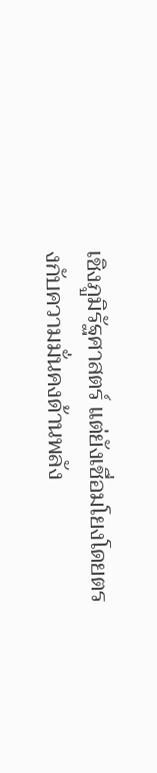เชิงภูมิรัฐศาสตร์ แต่ยังเชื่อมโยงโดยตรงกับความมั่นคงด้านพลัง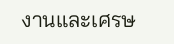งานและเศรษ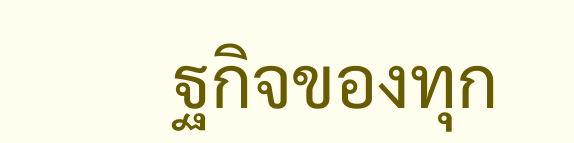ฐกิจของทุก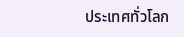ประเทศทั่วโลก